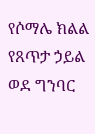የሶማሌ ክልል የጸጥታ ኃይል ወደ ግንባር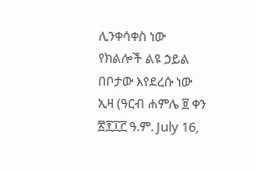ሊንቀሳቀስ ነው
የክልሎች ልዩ ኃይል በቦታው እየደረሱ ነው
ኢዛ (ዓርብ ሐምሌ ፱ ቀን ፳፻፲፫ ዓ.ም. July 16,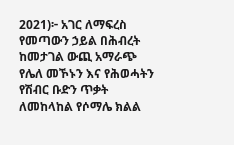2021)፦ አገር ለማፍረስ የመጣውን ኃይል በሕብረት ከመታገል ውጪ አማራጭ የሌለ መኾኑን እና የሕወሓትን የሽብር ቡድን ጥቃት ለመከላከል የሶማሌ ክልል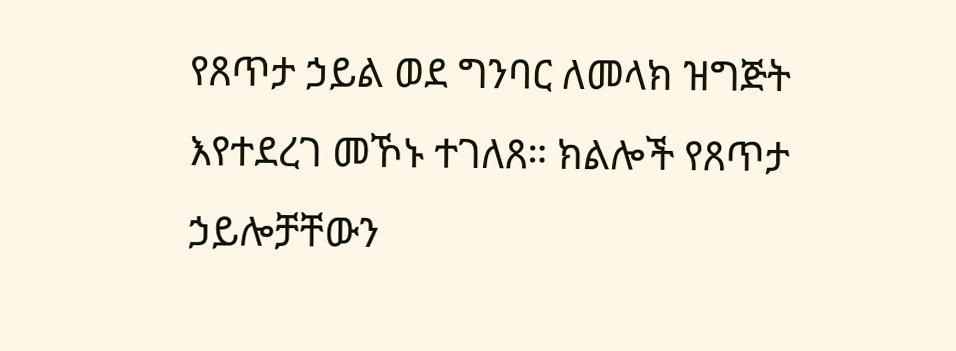የጸጥታ ኃይል ወደ ግንባር ለመላክ ዝግጅት እየተደረገ መኾኑ ተገለጸ። ክልሎች የጸጥታ ኃይሎቻቸውን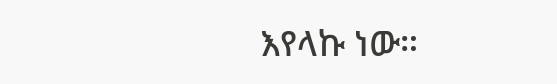እየላኩ ነው።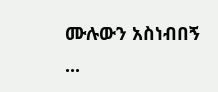ሙሉውን አስነብበኝ ...